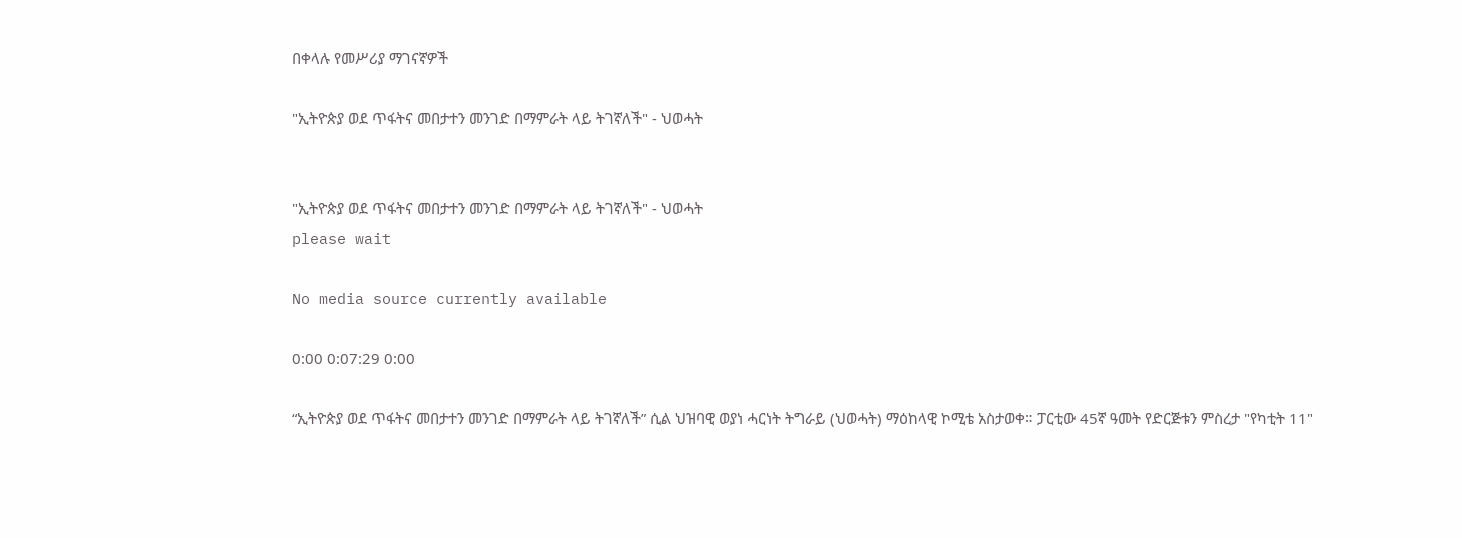በቀላሉ የመሥሪያ ማገናኛዎች

"ኢትዮጵያ ወደ ጥፋትና መበታተን መንገድ በማምራት ላይ ትገኛለች" - ህወሓት


"ኢትዮጵያ ወደ ጥፋትና መበታተን መንገድ በማምራት ላይ ትገኛለች" - ህወሓት
please wait

No media source currently available

0:00 0:07:29 0:00

“ኢትዮጵያ ወደ ጥፋትና መበታተን መንገድ በማምራት ላይ ትገኛለች” ሲል ህዝባዊ ወያነ ሓርነት ትግራይ (ህወሓት) ማዕከላዊ ኮሚቴ አስታወቀ። ፓርቲው 45ኛ ዓመት የድርጅቱን ምስረታ "የካቲት 11"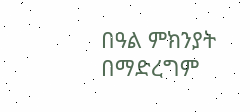በዓል ምክንያት በማድረግም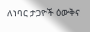ለነባር ታጋዮች ዕውቅና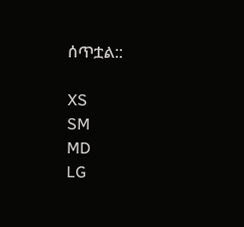ሰጥቷል::

XS
SM
MD
LG